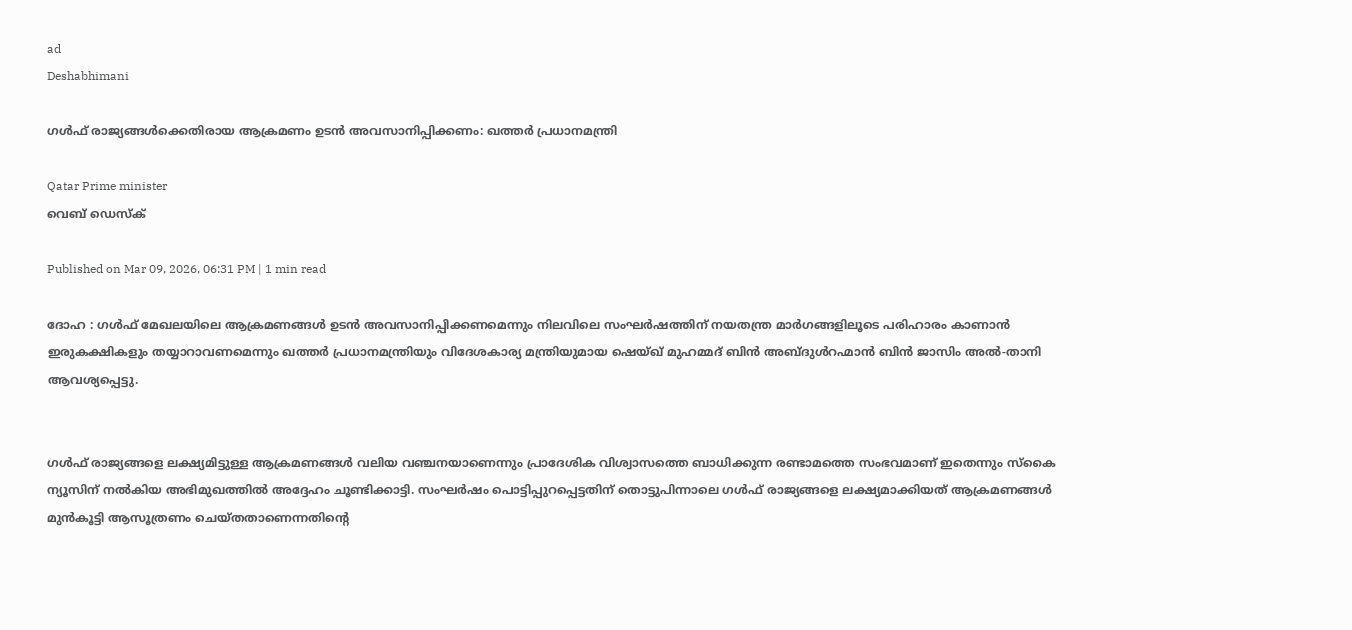ad
Deshabhimani

ഗൾഫ് രാജ്യങ്ങൾക്കെതിരായ ആക്രമണം ഉടൻ അവസാനിപ്പിക്കണം: ഖത്തർ പ്രധാനമന്ത്രി

Qatar Prime minister
വെബ് ഡെസ്ക്

Published on Mar 09, 2026, 06:31 PM | 1 min read

ദോഹ : ഗൾഫ് മേഖലയിലെ ആക്രമണങ്ങൾ ഉടൻ അവസാനിപ്പിക്കണമെന്നും നിലവിലെ സംഘർഷത്തിന് നയതന്ത്ര മാർഗങ്ങളിലൂടെ പരിഹാരം കാണാൻ ഇരുകക്ഷികളും തയ്യാറാവണമെന്നും ഖത്തർ പ്രധാനമന്ത്രിയും വിദേശകാര്യ മന്ത്രിയുമായ ഷെയ്ഖ് മുഹമ്മദ് ബിൻ അബ്ദുൾറഹ്മാൻ ബിൻ ജാസിം അൽ-താനി ആവശ്യപ്പെട്ടു.


ഗൾഫ് രാജ്യങ്ങളെ ലക്ഷ്യമിട്ടുള്ള ആക്രമണങ്ങൾ വലിയ വഞ്ചനയാണെന്നും പ്രാദേശിക വിശ്വാസത്തെ ബാധിക്കുന്ന രണ്ടാമത്തെ സംഭവമാണ് ഇതെന്നും സ്കൈ ന്യൂസിന് നൽകിയ അഭിമുഖത്തിൽ അദ്ദേഹം ചൂണ്ടിക്കാട്ടി. സംഘർഷം പൊട്ടിപ്പുറപ്പെട്ടതിന് തൊട്ടുപിന്നാലെ ഗൾഫ് രാജ്യങ്ങളെ ലക്ഷ്യമാക്കിയത് ആക്രമണങ്ങൾ മുൻകൂട്ടി ആസൂത്രണം ചെയ്തതാണെന്നതിന്റെ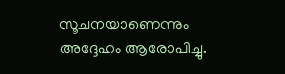സൂചനയാണെന്നും അദ്ദേഹം ആരോപിച്ചു.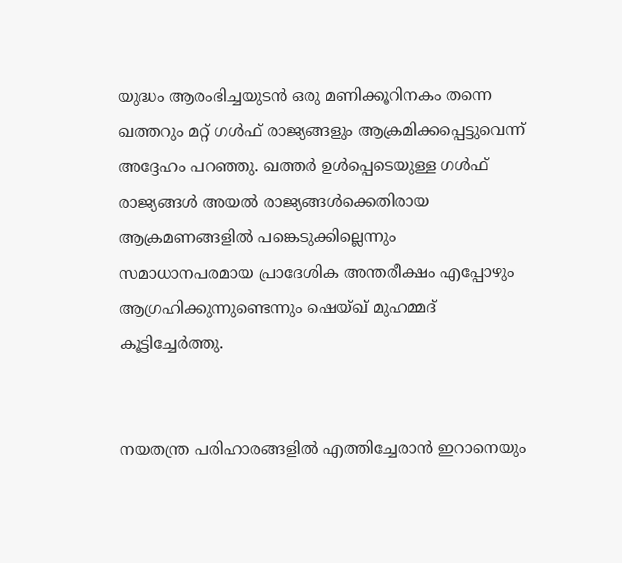യുദ്ധം ആരംഭിച്ചയുടൻ ഒരു മണിക്കൂറിനകം തന്നെ ഖത്തറും മറ്റ് ഗൾഫ് രാജ്യങ്ങളും ആക്രമിക്കപ്പെട്ടുവെന്ന്‌ അദ്ദേഹം പറഞ്ഞു. ഖത്തർ ഉൾപ്പെടെയുള്ള ഗൾഫ് രാജ്യങ്ങൾ അയൽ രാജ്യങ്ങൾക്കെതിരായ ആക്രമണങ്ങളിൽ പങ്കെടുക്കില്ലെന്നും സമാധാനപരമായ പ്രാദേശിക അന്തരീക്ഷം എപ്പോഴും ആഗ്രഹിക്കുന്നുണ്ടെന്നും ഷെയ്ഖ് മുഹമ്മദ് കൂട്ടിച്ചേർത്തു.


നയതന്ത്ര പരിഹാരങ്ങളിൽ എത്തിച്ചേരാൻ ഇറാനെയും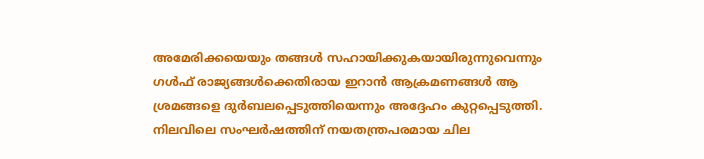അമേരിക്കയെയും തങ്ങൾ സഹായിക്കുകയായിരുന്നുവെന്നും ഗൾഫ് രാജ്യങ്ങൾക്കെതിരായ ഇറാൻ ആക്രമണങ്ങൾ ആ ശ്രമങ്ങളെ ദുർബലപ്പെടുത്തിയെന്നും അദ്ദേഹം കുറ്റപ്പെടുത്തി. നിലവിലെ സംഘർഷത്തിന് നയതന്ത്രപരമായ ചില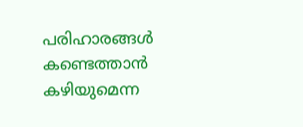പരിഹാരങ്ങൾ കണ്ടെത്താൻ കഴിയുമെന്ന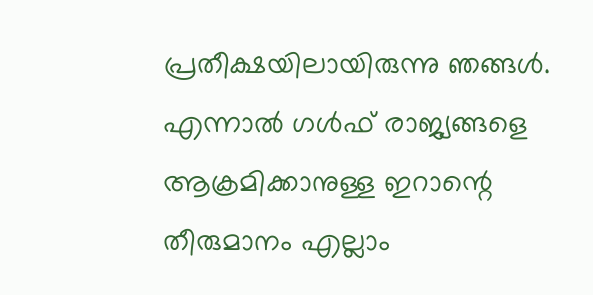പ്രതീക്ഷയിലായിരുന്നു ഞങ്ങൾ. എന്നാൽ ഗൾഫ് രാജ്യങ്ങളെ ആക്രമിക്കാനുള്ള ഇറാന്റെ തീരുമാനം എല്ലാം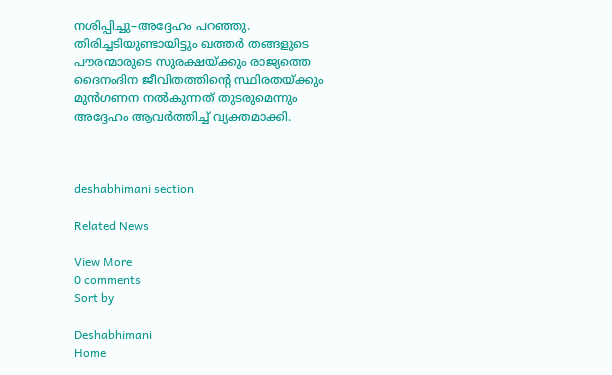നശിപ്പിച്ചു–അദ്ദേഹം പറഞ്ഞു. തിരിച്ചടിയുണ്ടായിട്ടും ഖത്തർ തങ്ങളുടെ പൗരന്മാരുടെ സുരക്ഷയ്ക്കും രാജ്യത്തെ ദൈനംദിന ജീവിതത്തിന്റെ സ്ഥിരതയ്ക്കും മുൻഗണന നൽകുന്നത് തുടരുമെന്നും അദ്ദേഹം ആവർത്തിച്ച് വ്യക്തമാക്കി.



deshabhimani section

Related News

View More
0 comments
Sort by

Deshabhimani
Home